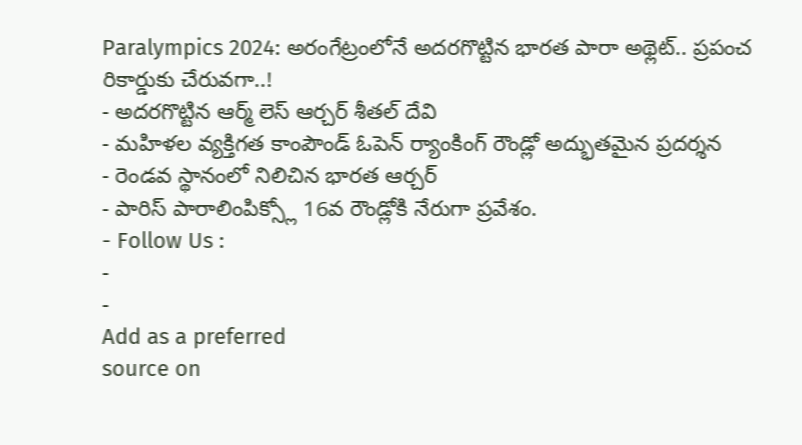Paralympics 2024: అరంగేట్రంలోనే అదరగొట్టిన భారత పారా అథ్లెట్.. ప్రపంచ రికార్డుకు చేరువగా..!
- అదరగొట్టిన ఆర్మ్ లెస్ ఆర్చర్ శీతల్ దేవి
- మహిళల వ్యక్తిగత కాంపౌండ్ ఓపెన్ ర్యాంకింగ్ రౌండ్లో అద్భుతమైన ప్రదర్శన
- రెండవ స్థానంలో నిలిచిన భారత ఆర్చర్
- పారిస్ పారాలింపిక్స్లో 16వ రౌండ్లోకి నేరుగా ప్రవేశం.
- Follow Us :
-
-
Add as a preferred
source on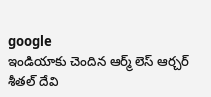google
ఇండియాకు చెందిన ఆర్మ్ లెస్ ఆర్చర్ శీతల్ దేవి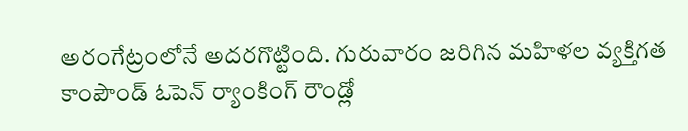అరంగేట్రంలోనే అదరగొట్టింది. గురువారం జరిగిన మహిళల వ్యక్తిగత కాంపౌండ్ ఓపెన్ ర్యాంకింగ్ రౌండ్లో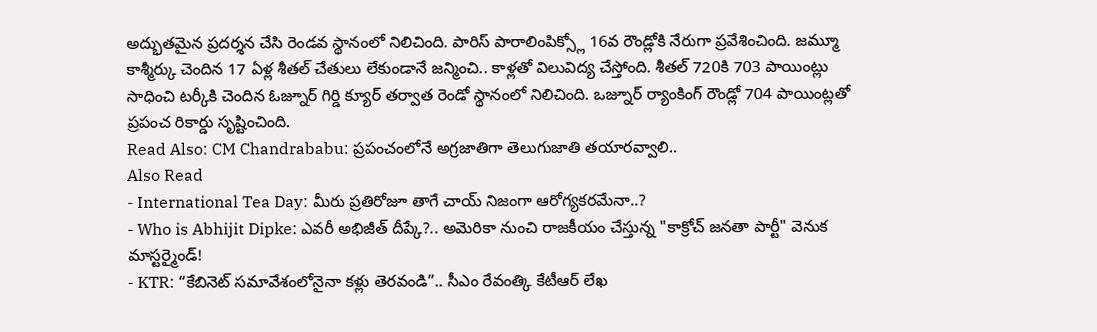అద్భుతమైన ప్రదర్శన చేసి రెండవ స్థానంలో నిలిచింది. పారిస్ పారాలింపిక్స్లో 16వ రౌండ్లోకి నేరుగా ప్రవేశించింది. జమ్మూ కాశ్మీర్కు చెందిన 17 ఏళ్ల శీతల్ చేతులు లేకుండానే జన్మించి.. కాళ్లతో విలువిద్య చేస్తోంది. శీతల్ 720కి 703 పాయింట్లు సాధించి టర్కీకి చెందిన ఓజ్నూర్ గిర్డి క్యూర్ తర్వాత రెండో స్థానంలో నిలిచింది. ఒజ్నూర్ ర్యాంకింగ్ రౌండ్లో 704 పాయింట్లతో ప్రపంచ రికార్డు సృష్టించింది.
Read Also: CM Chandrababu: ప్రపంచంలోనే అగ్రజాతిగా తెలుగుజాతి తయారవ్వాలి..
Also Read
- International Tea Day: మీరు ప్రతిరోజూ తాగే చాయ్ నిజంగా ఆరోగ్యకరమేనా..?
- Who is Abhijit Dipke: ఎవరీ అభిజీత్ దీప్కే?.. అమెరికా నుంచి రాజకీయం చేస్తున్న "కాక్రోచ్ జనతా పార్టీ" వెనుక మాస్టర్మైండ్!
- KTR: “కేబినెట్ సమావేశంలోనైనా కళ్లు తెరవండి”.. సీఎం రేవంత్కి కేటీఆర్ లేఖ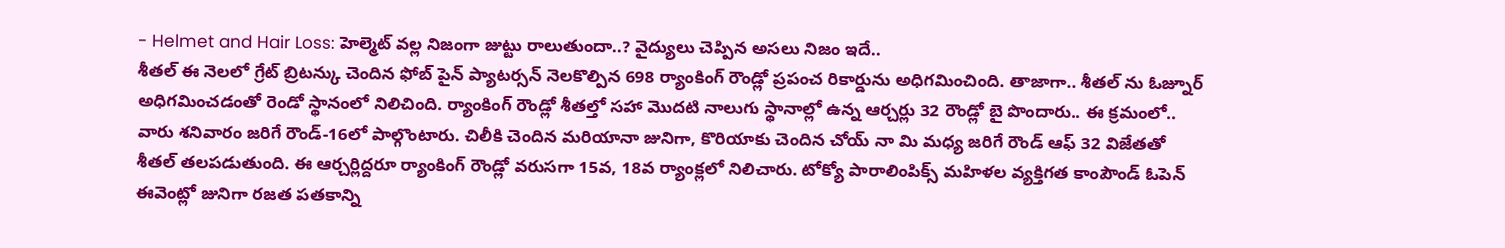- Helmet and Hair Loss: హెల్మెట్ వల్ల నిజంగా జుట్టు రాలుతుందా..? వైద్యులు చెప్పిన అసలు నిజం ఇదే..
శీతల్ ఈ నెలలో గ్రేట్ బ్రిటన్కు చెందిన ఫోబ్ పైన్ ప్యాటర్సన్ నెలకొల్పిన 698 ర్యాంకింగ్ రౌండ్లో ప్రపంచ రికార్డును అధిగమించింది. తాజాగా.. శీతల్ ను ఓజ్నూర్ అధిగమించడంతో రెండో స్థానంలో నిలిచింది. ర్యాంకింగ్ రౌండ్లో శీతల్తో సహా మొదటి నాలుగు స్థానాల్లో ఉన్న ఆర్చర్లు 32 రౌండ్లో బై పొందారు.. ఈ క్రమంలో.. వారు శనివారం జరిగే రౌండ్-16లో పాల్గొంటారు. చిలీకి చెందిన మరియానా జునిగా, కొరియాకు చెందిన చోయ్ నా మి మధ్య జరిగే రౌండ్ ఆఫ్ 32 విజేతతో శీతల్ తలపడుతుంది. ఈ ఆర్చర్లిద్దరూ ర్యాంకింగ్ రౌండ్లో వరుసగా 15వ, 18వ ర్యాంక్లలో నిలిచారు. టోక్యో పారాలింపిక్స్ మహిళల వ్యక్తిగత కాంపౌండ్ ఓపెన్ ఈవెంట్లో జునిగా రజత పతకాన్ని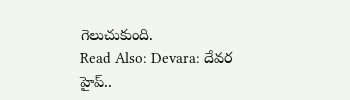గెలుచుకుంది.
Read Also: Devara: దేవర హైప్..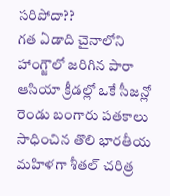సరిపోదా??
గత ఏడాది చైనాలోని హాంగ్జౌలో జరిగిన పారా ఆసియా క్రీడల్లో ఒకే సీజన్లో రెండు బంగారు పతకాలు సాధించిన తొలి భారతీయ మహిళగా శీతల్ చరిత్ర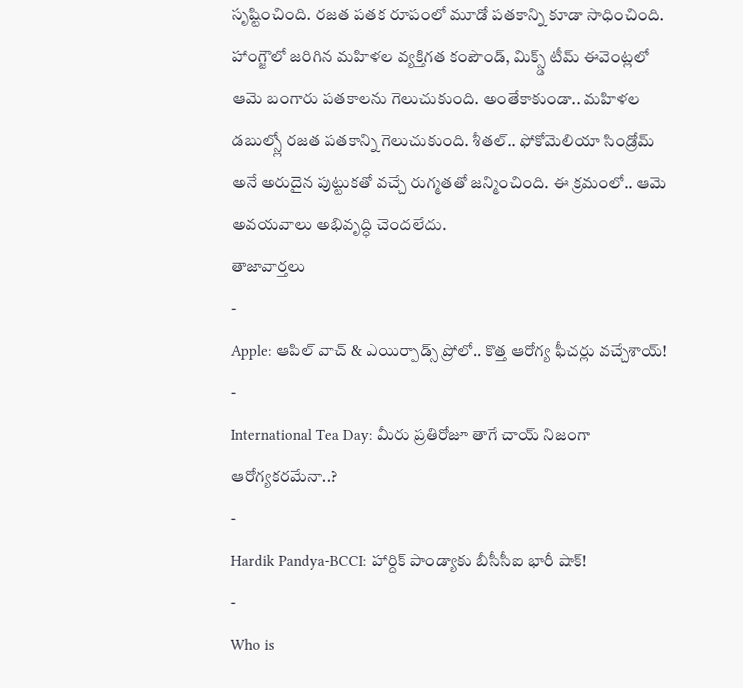సృష్టించింది. రజత పతక రూపంలో మూడో పతకాన్ని కూడా సాధించింది. హాంగ్జౌలో జరిగిన మహిళల వ్యక్తిగత కంపౌండ్, మిక్స్డ్ టీమ్ ఈవెంట్లలో ఆమె బంగారు పతకాలను గెలుచుకుంది. అంతేకాకుండా.. మహిళల డబుల్స్లో రజత పతకాన్ని గెలుచుకుంది. శీతల్.. ఫోకోమెలియా సిండ్రోమ్ అనే అరుదైన పుట్టుకతో వచ్చే రుగ్మతతో జన్మించింది. ఈ క్రమంలో.. ఆమె అవయవాలు అభివృద్ధి చెందలేదు.
తాజావార్తలు
-
Apple: ఆపిల్ వాచ్ & ఎయిర్పాడ్స్ ప్రోలో.. కొత్త ఆరోగ్య ఫీచర్లు వచ్చేశాయ్!
-
International Tea Day: మీరు ప్రతిరోజూ తాగే చాయ్ నిజంగా ఆరోగ్యకరమేనా..?
-
Hardik Pandya-BCCI: హార్దిక్ పాండ్యాకు బీసీసీఐ భారీ షాక్!
-
Who is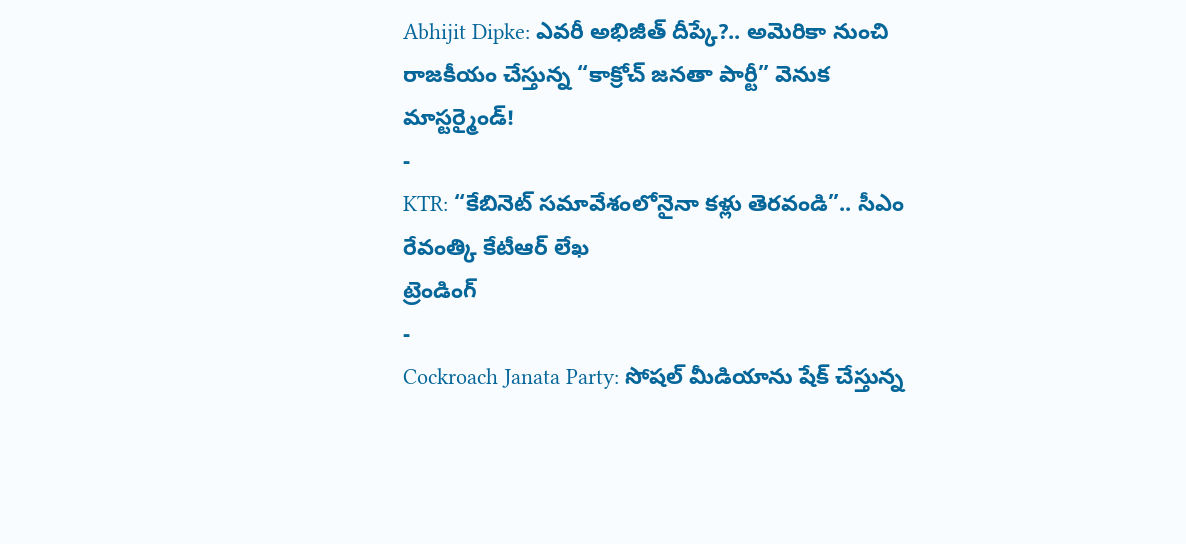Abhijit Dipke: ఎవరీ అభిజీత్ దీప్కే?.. అమెరికా నుంచి రాజకీయం చేస్తున్న “కాక్రోచ్ జనతా పార్టీ” వెనుక మాస్టర్మైండ్!
-
KTR: “కేబినెట్ సమావేశంలోనైనా కళ్లు తెరవండి”.. సీఎం రేవంత్కి కేటీఆర్ లేఖ
ట్రెండింగ్
-
Cockroach Janata Party: సోషల్ మీడియాను షేక్ చేస్తున్న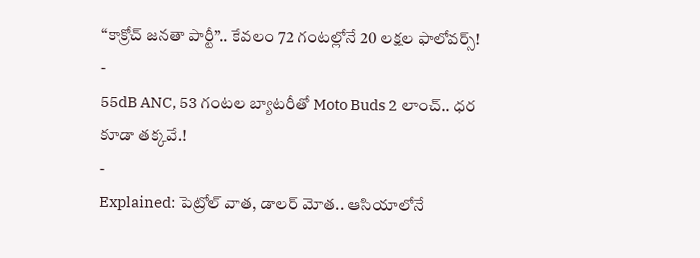“కాక్రోచ్ జనతా పార్టీ”.. కేవలం 72 గంటల్లోనే 20 లక్షల ఫాలోవర్స్!
-
55dB ANC, 53 గంటల బ్యాటరీతో Moto Buds 2 లాంచ్.. ధర కూడా తక్కవే.!
-
Explained: పెట్రోల్ వాత, డాలర్ మోత.. ఆసియాలోనే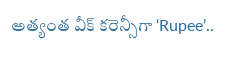అత్యంత వీక్ కరెన్సీగా ‘Rupee’..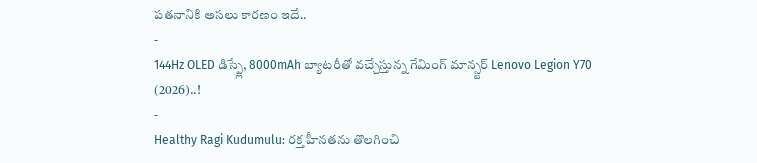పతనానికి అసలు కారణం ఇదే..
-
144Hz OLED డిస్ప్లే, 8000mAh బ్యాటరీతో వచ్చేస్తున్న గేమింగ్ మాన్స్టర్ Lenovo Legion Y70 (2026)..!
-
Healthy Ragi Kudumulu: రక్త హీనతను తొలగించి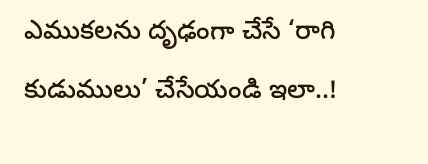ఎముకలను దృఢంగా చేసే ‘రాగి కుడుములు’ చేసేయండి ఇలా..!